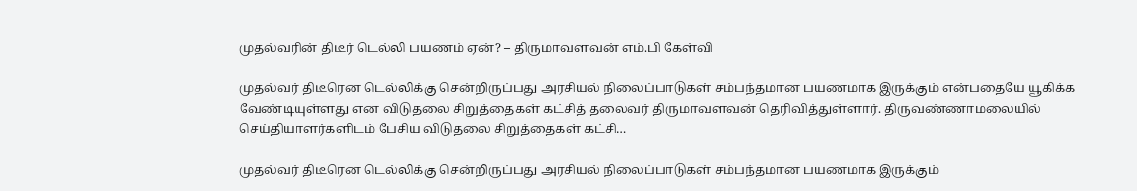முதல்வரின் திடீர் டெல்லி பயணம் ஏன்? – திருமாவளவன் எம்.பி கேள்வி

முதல்வர் திடீரென டெல்லிக்கு சென்றிருப்பது அரசியல் நிலைப்பாடுகள் சம்பந்தமான பயணமாக இருக்கும் என்பதையே யூகிக்க வேண்டியுள்ளது என விடுதலை சிறுத்தைகள் கட்சித் தலைவர் திருமாவளவன் தெரிவித்துள்ளார். திருவண்ணாமலையில் செய்தியாளர்களிடம் பேசிய விடுதலை சிறுத்தைகள் கட்சி…

முதல்வர் திடீரென டெல்லிக்கு சென்றிருப்பது அரசியல் நிலைப்பாடுகள் சம்பந்தமான பயணமாக இருக்கும்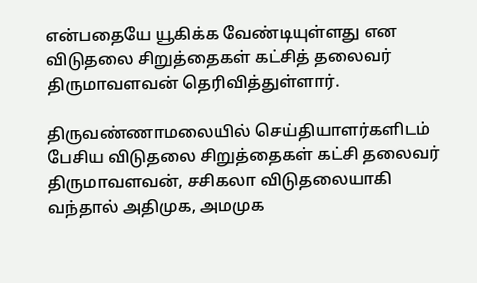என்பதையே யூகிக்க வேண்டியுள்ளது என விடுதலை சிறுத்தைகள் கட்சித் தலைவர் திருமாவளவன் தெரிவித்துள்ளார்.

திருவண்ணாமலையில் செய்தியாளர்களிடம் பேசிய விடுதலை சிறுத்தைகள் கட்சி தலைவர் திருமாவளவன், சசிகலா விடுதலையாகி வந்தால் அதிமுக, அமமுக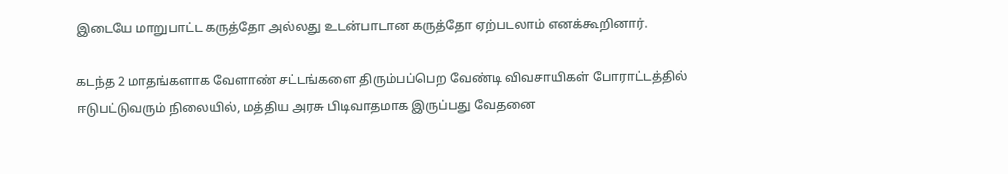இடையே மாறுபாட்ட கருத்தோ அல்லது உடன்பாடான கருத்தோ ஏற்படலாம் எனக்கூறினார்.

கடந்த 2 மாதங்களாக வேளாண் சட்டங்களை திரும்பப்பெற வேண்டி விவசாயிகள் போராட்டத்தில் ஈடுபட்டுவரும் நிலையில், மத்திய அரசு பிடிவாதமாக இருப்பது வேதனை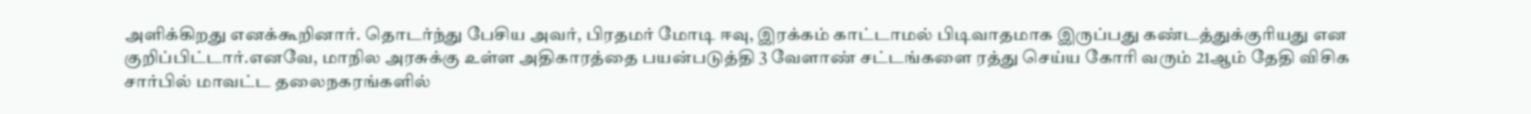அளிக்கிறது எனக்கூறினார். தொடர்ந்து பேசிய அவர், பிரதமர் மோடி ஈவு, இரக்கம் காட்டாமல் பிடிவாதமாக இருப்பது கண்டத்துக்குரியது என குறிப்பிட்டார்.எனவே, மாநில அரசுக்கு உள்ள அதிகாரத்தை பயன்படுத்தி 3 வேளாண் சட்டங்களை ரத்து செய்ய கோரி வரும் 21ஆம் தேதி விசிக சார்பில் மாவட்ட தலைநகரங்களில்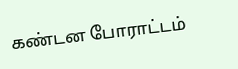கண்டன போராட்டம்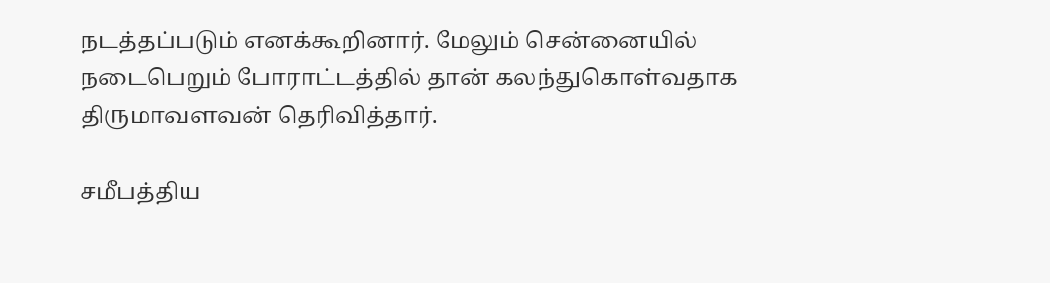நடத்தப்படும் எனக்கூறினார். மேலும் சென்னையில் நடைபெறும் போராட்டத்தில் தான் கலந்துகொள்வதாக திருமாவளவன் தெரிவித்தார்.

சமீபத்திய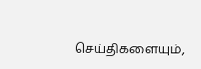செய்திகளையும்,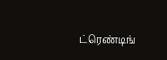ட்ரெண்டிங்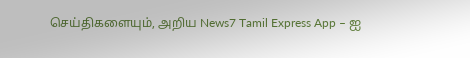செய்திகளையும், அறிய News7 Tamil Express App – ஐ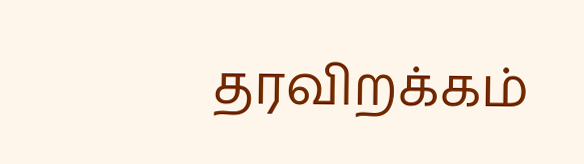தரவிறக்கம்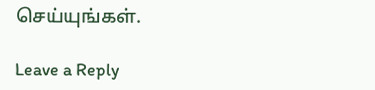செய்யுங்கள்.

Leave a Reply